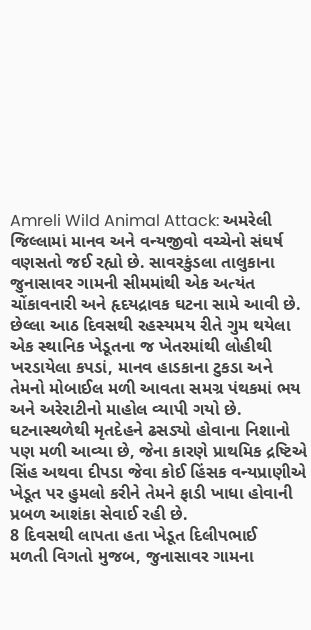Amreli Wild Animal Attack: અમરેલી જિલ્લામાં માનવ અને વન્યજીવો વચ્ચેનો સંઘર્ષ વણસતો જઈ રહ્યો છે. સાવરકુંડલા તાલુકાના જુનાસાવર ગામની સીમમાંથી એક અત્યંત ચોંકાવનારી અને હૃદયદ્રાવક ઘટના સામે આવી છે. છેલ્લા આઠ દિવસથી રહસ્યમય રીતે ગુમ થયેલા એક સ્થાનિક ખેડૂતના જ ખેતરમાંથી લોહીથી ખરડાયેલા કપડાં, માનવ હાડકાના ટુકડા અને તેમનો મોબાઈલ મળી આવતા સમગ્ર પંથકમાં ભય અને અરેરાટીનો માહોલ વ્યાપી ગયો છે. ઘટનાસ્થળેથી મૃતદેહને ઢસડ્યો હોવાના નિશાનો પણ મળી આવ્યા છે, જેના કારણે પ્રાથમિક દ્રષ્ટિએ સિંહ અથવા દીપડા જેવા કોઈ હિંસક વન્યપ્રાણીએ ખેડૂત પર હુમલો કરીને તેમને ફાડી ખાધા હોવાની પ્રબળ આશંકા સેવાઈ રહી છે.
8 દિવસથી લાપતા હતા ખેડૂત દિલીપભાઈ
મળતી વિગતો મુજબ, જુનાસાવર ગામના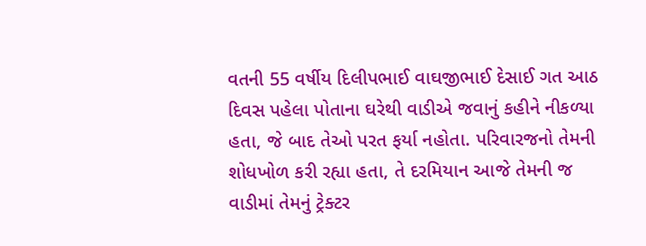વતની 55 વર્ષીય દિલીપભાઈ વાઘજીભાઈ દેસાઈ ગત આઠ દિવસ પહેલા પોતાના ઘરેથી વાડીએ જવાનું કહીને નીકળ્યા હતા, જે બાદ તેઓ પરત ફર્યા નહોતા. પરિવારજનો તેમની શોધખોળ કરી રહ્યા હતા, તે દરમિયાન આજે તેમની જ વાડીમાં તેમનું ટ્રેક્ટર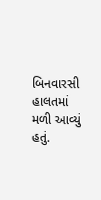બિનવારસી હાલતમાં મળી આવ્યું હતું.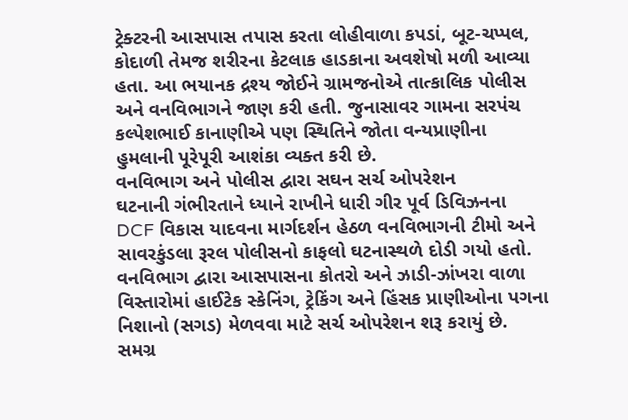ટ્રેક્ટરની આસપાસ તપાસ કરતા લોહીવાળા કપડાં, બૂટ-ચપ્પલ, કોદાળી તેમજ શરીરના કેટલાક હાડકાના અવશેષો મળી આવ્યા હતા. આ ભયાનક દ્રશ્ય જોઈને ગ્રામજનોએ તાત્કાલિક પોલીસ અને વનવિભાગને જાણ કરી હતી. જુનાસાવર ગામના સરપંચ કલ્પેશભાઈ કાનાણીએ પણ સ્થિતિને જોતા વન્યપ્રાણીના હુમલાની પૂરેપૂરી આશંકા વ્યક્ત કરી છે.
વનવિભાગ અને પોલીસ દ્વારા સઘન સર્ચ ઓપરેશન
ઘટનાની ગંભીરતાને ધ્યાને રાખીને ધારી ગીર પૂર્વ ડિવિઝનના DCF વિકાસ યાદવના માર્ગદર્શન હેઠળ વનવિભાગની ટીમો અને સાવરકુંડલા રૂરલ પોલીસનો કાફલો ઘટનાસ્થળે દોડી ગયો હતો. વનવિભાગ દ્વારા આસપાસના કોતરો અને ઝાડી-ઝાંખરા વાળા વિસ્તારોમાં હાઈટેક સ્કેનિંગ, ટ્રેકિંગ અને હિંસક પ્રાણીઓના પગના નિશાનો (સગડ) મેળવવા માટે સર્ચ ઓપરેશન શરૂ કરાયું છે.
સમગ્ર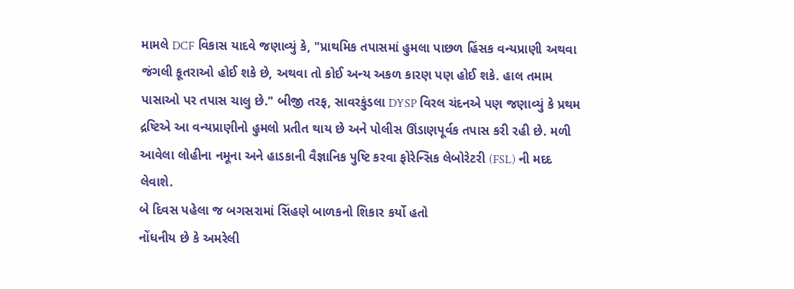મામલે DCF વિકાસ યાદવે જણાવ્યું કે, "પ્રાથમિક તપાસમાં હુમલા પાછળ હિંસક વન્યપ્રાણી અથવા જંગલી કૂતરાઓ હોઈ શકે છે, અથવા તો કોઈ અન્ય અકળ કારણ પણ હોઈ શકે. હાલ તમામ પાસાઓ પર તપાસ ચાલુ છે." બીજી તરફ, સાવરકુંડલા DYSP વિરલ ચંદનએ પણ જણાવ્યું કે પ્રથમ દ્રષ્ટિએ આ વન્યપ્રાણીનો હુમલો પ્રતીત થાય છે અને પોલીસ ઊંડાણપૂર્વક તપાસ કરી રહી છે. મળી આવેલા લોહીના નમૂના અને હાડકાની વૈજ્ઞાનિક પુષ્ટિ કરવા ફોરેન્સિક લેબોરેટરી (FSL) ની મદદ લેવાશે.
બે દિવસ પહેલા જ બગસરામાં સિંહણે બાળકનો શિકાર કર્યો હતો
નોંધનીય છે કે અમરેલી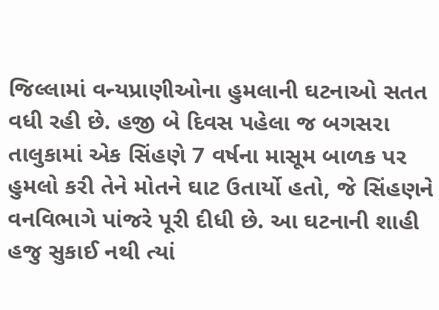જિલ્લામાં વન્યપ્રાણીઓના હુમલાની ઘટનાઓ સતત વધી રહી છે. હજી બે દિવસ પહેલા જ બગસરા તાલુકામાં એક સિંહણે 7 વર્ષના માસૂમ બાળક પર હુમલો કરી તેને મોતને ઘાટ ઉતાર્યો હતો, જે સિંહણને વનવિભાગે પાંજરે પૂરી દીધી છે. આ ઘટનાની શાહી હજુ સુકાઈ નથી ત્યાં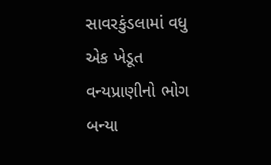સાવરકુંડલામાં વધુ એક ખેડૂત વન્યપ્રાણીનો ભોગ બન્યા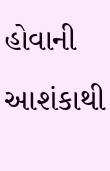હોવાની આશંકાથી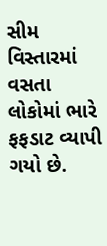સીમ વિસ્તારમાં વસતા લોકોમાં ભારે ફફડાટ વ્યાપી ગયો છે.